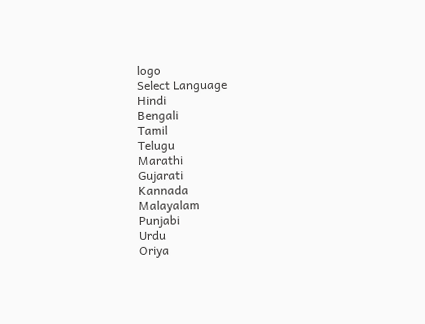logo
Select Language
Hindi
Bengali
Tamil
Telugu
Marathi
Gujarati
Kannada
Malayalam
Punjabi
Urdu
Oriya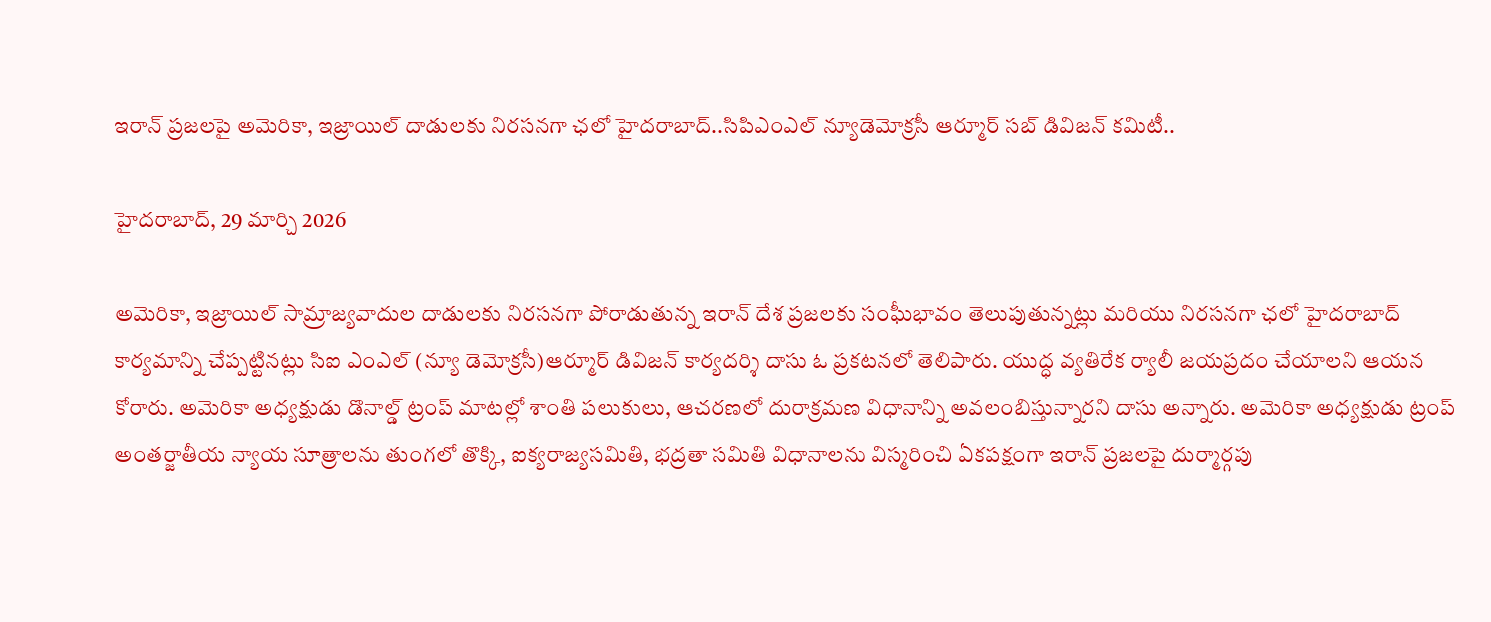ఇరాన్ ప్రజలపై అమెరికా, ఇజ్రాయిల్ దాడులకు నిరసనగా ఛలో హైదరాబాద్..సిపిఎంఎల్ న్యూడెమోక్రసీ ఆర్మూర్ సబ్ డివిజన్ కమిటీ..

హైదరాబాద్, 29 మార్చి 2026

అమెరికా, ఇజ్రాయిల్ సామ్రాజ్యవాదుల దాడులకు నిరసనగా పోరాడుతున్న ఇరాన్ దేశ ప్రజలకు సంఘీభావం తెలుపుతున్నట్లు మరియు నిరసనగా ఛలో హైదరాబాద్ కార్యమాన్ని చేప్పట్టినట్లు సిఐ ఎంఎల్ (న్యూ డెమోక్రసీ)ఆర్మూర్ డివిజన్ కార్యదర్శి దాసు ఓ ప్రకటనలో తెలిపారు. యుద్ధ వ్యతిరేక ర్యాలీ జయప్రదం చేయాలని ఆయన కోరారు. అమెరికా అధ్యక్షుడు డొనాల్డ్ ట్రంప్ మాటల్లో శాంతి పలుకులు, ఆచరణలో దురాక్రమణ విధానాన్ని అవలంబిస్తున్నారని దాసు అన్నారు. అమెరికా అధ్యక్షుడు ట్రంప్ అంతర్జాతీయ న్యాయ సూత్రాలను తుంగలో తొక్కి, ఐక్యరాజ్యసమితి, భద్రతా సమితి విధానాలను విస్మరించి ఏకపక్షంగా ఇరాన్ ప్రజలపై దుర్మార్గపు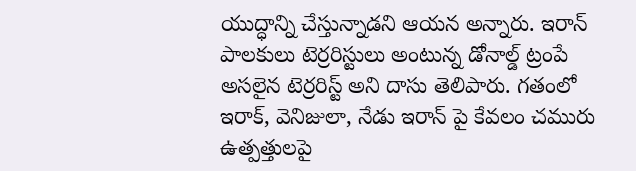యుద్ధాన్ని చేస్తున్నాడని ఆయన అన్నారు. ఇరాన్ పాలకులు టెర్రరిస్టులు అంటున్న డోనాల్డ్ ట్రంపే అసలైన టెర్రరిస్ట్ అని దాసు తెలిపారు. గతంలో ఇరాక్, వెనిజులా, నేడు ఇరాన్ పై కేవలం చమురు ఉత్పత్తులపై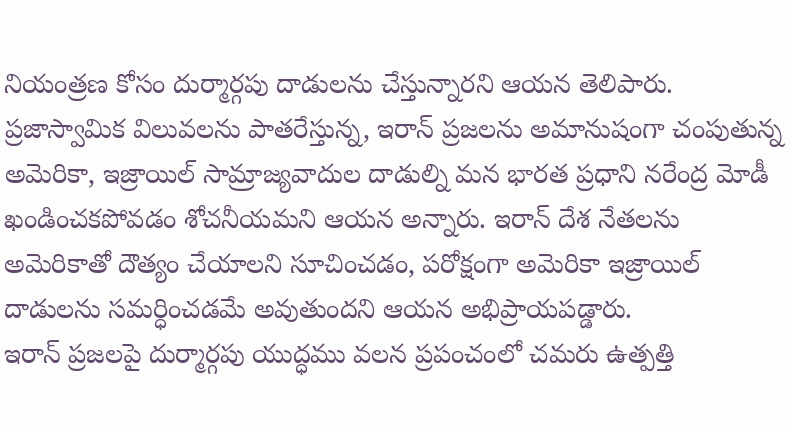నియంత్రణ కోసం దుర్మార్గపు దాడులను చేస్తున్నారని ఆయన తెలిపారు. ప్రజాస్వామిక విలువలను పాతరేస్తున్న, ఇరాన్ ప్రజలను అమానుషంగా చంపుతున్న అమెరికా, ఇజ్రాయిల్ సామ్రాజ్యవాదుల దాడుల్ని మన భారత ప్రధాని నరేంద్ర మోడీ ఖండించకపోవడం శోచనీయమని ఆయన అన్నారు. ఇరాన్ దేశ నేతలను అమెరికాతో దౌత్యం చేయాలని సూచించడం, పరోక్షంగా అమెరికా ఇజ్రాయిల్ దాడులను సమర్ధించడమే అవుతుందని ఆయన అభిప్రాయపడ్డారు.
ఇరాన్ ప్రజలపై దుర్మార్గపు యుద్ధము వలన ప్రపంచంలో చమరు ఉత్పత్తి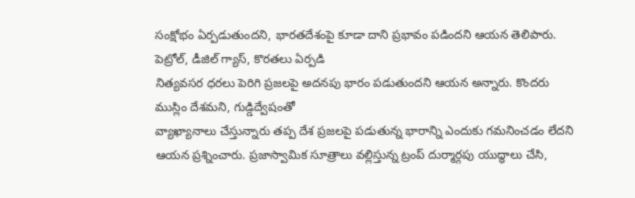సంక్షోభం ఏర్పడుతుందని, భారతదేశంపై కూడా దాని ప్రభావం పడిందని ఆయన తెలిపారు. పెట్రోల్, డీజిల్ గ్యాస్, కొరతలు ఏర్పడి
నిత్యవసర ధరలు పెరిగి ప్రజలపై అదనపు భారం పడుతుందని ఆయన అన్నారు. కొందరు ముస్లిం దేశమని, గుడ్డిద్వేషంతో
వ్యాఖ్యానాలు చేస్తున్నారు తప్ప దేశ ప్రజలపై పడుతున్న భారాన్ని ఎందుకు గమనించడం లేదని ఆయన ప్రశ్నించారు. ప్రజాస్వామిక సూత్రాలు వల్లిస్తున్న ట్రంప్ దుర్మార్గపు యుద్ధాలు చేసి,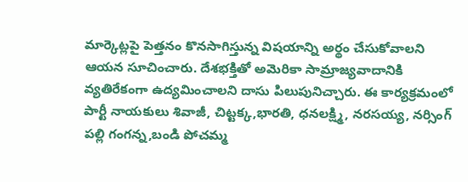మార్కెట్లపై పెత్తనం కొనసాగిస్తున్న విషయాన్ని అర్థం చేసుకోవాలని ఆయన సూచించారు. దేశభక్తితో అమెరికా సామ్రాజ్యవాదానికి వ్యతిరేకంగా ఉద్యమించాలని దాసు పిలుపునిచ్చారు. ఈ కార్యక్రమంలో పార్టీ నాయకులు శివాజీ, చిట్టక్క,భారతి, ధనలక్ష్మి, నరసయ్య, నర్సింగ్ పల్లి గంగన్న,బండి పోచమ్మ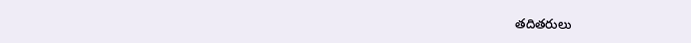తదితరులు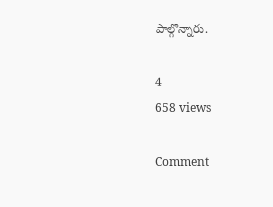పాల్గొన్నారు.

4
658 views

Comment